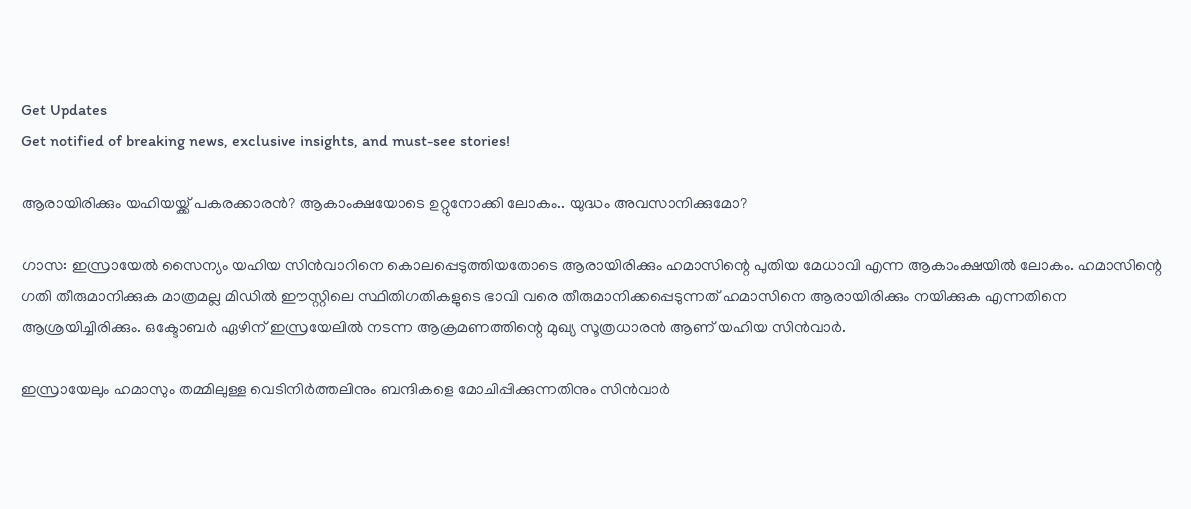Get Updates
Get notified of breaking news, exclusive insights, and must-see stories!

ആരായിരിക്കും യഹിയയ്ക്ക് പകരക്കാരന്‍? ആകാംക്ഷയോടെ ഉറ്റുനോക്കി ലോകം.. യുദ്ധം അവസാനിക്കുമോ?

ഗാസ: ഇസ്രായേല്‍ സൈന്യം യഹിയ സിന്‍വാറിനെ കൊലപ്പെടുത്തിയതോടെ ആരായിരിക്കും ഹമാസിന്റെ പുതിയ മേധാവി എന്ന ആകാംക്ഷയില്‍ ലോകം. ഹമാസിന്റെ ഗതി തീരുമാനിക്കുക മാത്രമല്ല മിഡില്‍ ഈസ്റ്റിലെ സ്ഥിതിഗതികളുടെ ഭാവി വരെ തീരുമാനിക്കപ്പെടുന്നത് ഹമാസിനെ ആരായിരിക്കും നയിക്കുക എന്നതിനെ ആശ്രയിച്ചിരിക്കും. ഒക്ടോബര്‍ ഏഴിന് ഇസ്രയേലില്‍ നടന്ന ആക്രമണത്തിന്റെ മുഖ്യ സൂത്രധാരന്‍ ആണ് യഹിയ സിന്‍വാര്‍.

ഇസ്രായേലും ഹമാസും തമ്മിലുള്ള വെടിനിര്‍ത്തലിനും ബന്ദികളെ മോചിപ്പിക്കുന്നതിനും സിന്‍വാര്‍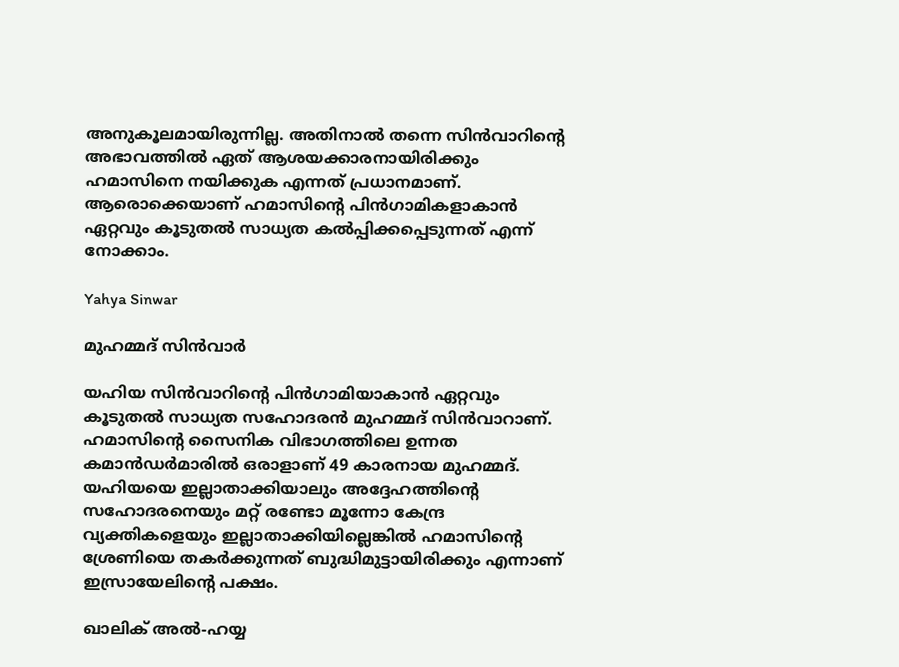അനുകൂലമായിരുന്നില്ല. അതിനാല്‍ തന്നെ സിന്‍വാറിന്റെ അഭാവത്തില്‍ ഏത് ആശയക്കാരനായിരിക്കും ഹമാസിനെ നയിക്കുക എന്നത് പ്രധാനമാണ്. ആരൊക്കെയാണ് ഹമാസിന്റെ പിന്‍ഗാമികളാകാന്‍ ഏറ്റവും കൂടുതല്‍ സാധ്യത കല്‍പ്പിക്കപ്പെടുന്നത് എന്ന് നോക്കാം.

Yahya Sinwar

മുഹമ്മദ് സിന്‍വാര്‍

യഹിയ സിന്‍വാറിന്റെ പിന്‍ഗാമിയാകാന്‍ ഏറ്റവും കൂടുതല്‍ സാധ്യത സഹോദരന്‍ മുഹമ്മദ് സിന്‍വാറാണ്. ഹമാസിന്റെ സൈനിക വിഭാഗത്തിലെ ഉന്നത കമാന്‍ഡര്‍മാരില്‍ ഒരാളാണ് 49 കാരനായ മുഹമ്മദ്. യഹിയയെ ഇല്ലാതാക്കിയാലും അദ്ദേഹത്തിന്റെ സഹോദരനെയും മറ്റ് രണ്ടോ മൂന്നോ കേന്ദ്ര വ്യക്തികളെയും ഇല്ലാതാക്കിയില്ലെങ്കില്‍ ഹമാസിന്റെ ശ്രേണിയെ തകര്‍ക്കുന്നത് ബുദ്ധിമുട്ടായിരിക്കും എന്നാണ് ഇസ്രായേലിന്റെ പക്ഷം.

ഖാലിക് അല്‍-ഹയ്യ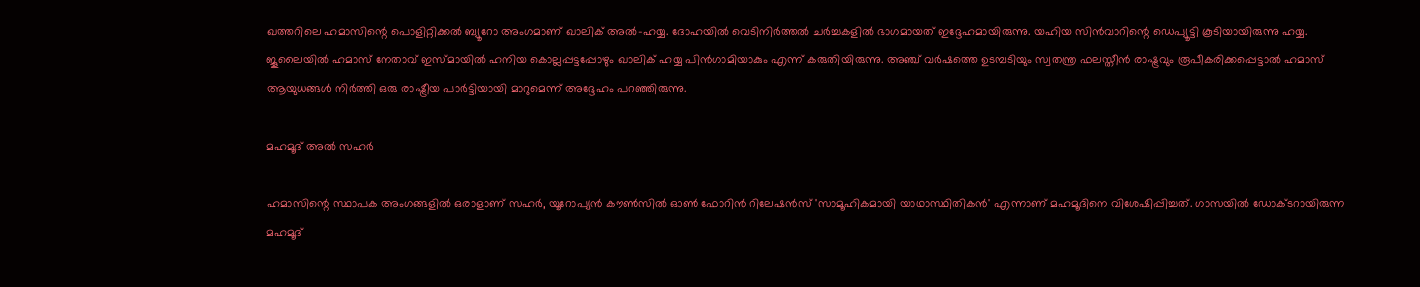ഖത്തറിലെ ഹമാസിന്റെ പൊളിറ്റിക്കല്‍ ബ്യൂറോ അംഗമാണ് ഖാലിക് അല്‍-ഹയ്യ. ദോഹയില്‍ വെടിനിര്‍ത്തല്‍ ചര്‍ച്ചകളില്‍ ഭാഗമായത് ഇദ്ദേഹമായിരുന്നു. യഹിയ സിന്‍വാറിന്റെ ഡെപ്യൂട്ടി കൂടിയായിരുന്നു ഹയ്യ. ജൂലൈയില്‍ ഹമാസ് നേതാവ് ഇസ്മായില്‍ ഹനിയ കൊല്ലപ്പട്ടപ്പോഴും ഖാലിക് ഹയ്യ പിന്‍ഗാമിയാകും എന്ന് കരുതിയിരുന്നു. അഞ്ച് വര്‍ഷത്തെ ഉടമ്പടിയും സ്വതന്ത്ര ഫലസ്തീന്‍ രാഷ്ട്രവും രൂപീകരിക്കപ്പെട്ടാല്‍ ഹമാസ് ആയുധങ്ങള്‍ നിര്‍ത്തി ഒരു രാഷ്ട്രീയ പാര്‍ട്ടിയായി മാറുമെന്ന് അദ്ദേഹം പറഞ്ഞിരുന്നു.

മഹമൂദ് അല്‍ സഹര്‍

ഹമാസിന്റെ സ്ഥാപക അംഗങ്ങളില്‍ ഒരാളാണ് സഹര്‍, യൂറോപ്യന്‍ കൗണ്‍സില്‍ ഓണ്‍ ഫോറിന്‍ റിലേഷന്‍സ് 'സാമൂഹികമായി യാഥാസ്ഥിതികന്‍' എന്നാണ് മഹമൂദിനെ വിശേഷിപ്പിച്ചത്. ഗാസയില്‍ ഡോക്ടറായിരുന്ന മഹമൂദ്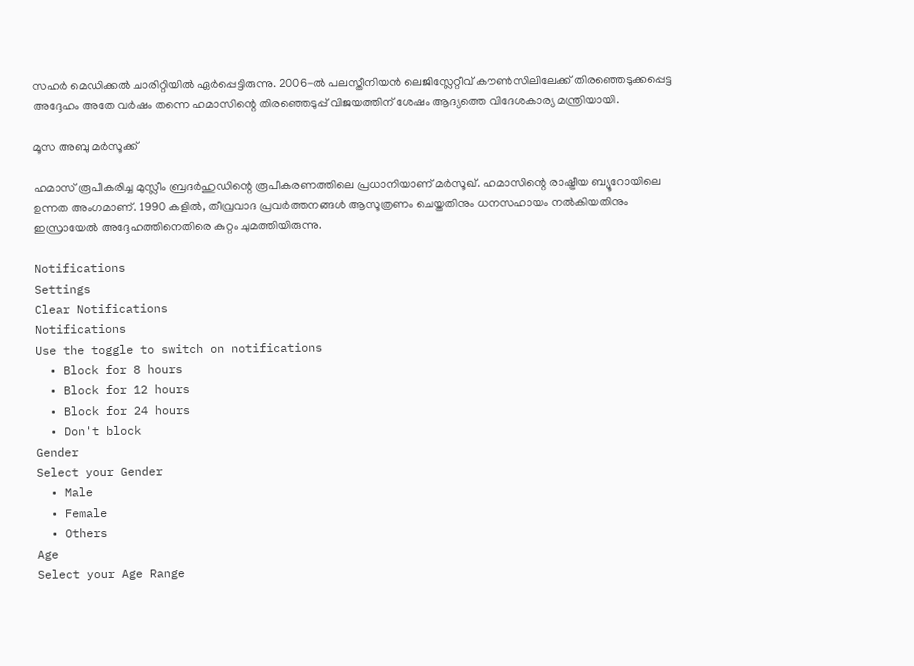സഹര്‍ മെഡിക്കല്‍ ചാരിറ്റിയില്‍ ഏര്‍പ്പെട്ടിരുന്നു. 2006-ല്‍ പലസ്തീനിയന്‍ ലെജിസ്ലേറ്റീവ് കൗണ്‍സിലിലേക്ക് തിരഞ്ഞെടുക്കപ്പെട്ട അദ്ദേഹം അതേ വര്‍ഷം തന്നെ ഹമാസിന്റെ തിരഞ്ഞെടുപ്പ് വിജയത്തിന് ശേഷം ആദ്യത്തെ വിദേശകാര്യ മന്ത്രിയായി.

മൂസ അബു മര്‍സൂക്ക്

ഹമാസ് രൂപീകരിച്ച മുസ്ലീം ബ്രദര്‍ഹുഡിന്റെ രൂപീകരണത്തിലെ പ്രധാനിയാണ് മര്‍സൂഖ്. ഹമാസിന്റെ രാഷ്ട്രീയ ബ്യൂറോയിലെ ഉന്നത അംഗമാണ്. 1990 കളില്‍, തീവ്രവാദ പ്രവര്‍ത്തനങ്ങള്‍ ആസൂത്രണം ചെയ്തതിനും ധനസഹായം നല്‍കിയതിനും ഇസ്രായേല്‍ അദ്ദേഹത്തിനെതിരെ കുറ്റം ചുമത്തിയിരുന്നു.

Notifications
Settings
Clear Notifications
Notifications
Use the toggle to switch on notifications
  • Block for 8 hours
  • Block for 12 hours
  • Block for 24 hours
  • Don't block
Gender
Select your Gender
  • Male
  • Female
  • Others
Age
Select your Age Range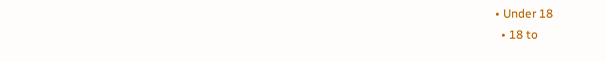• Under 18
  • 18 to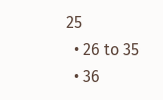25
  • 26 to 35
  • 36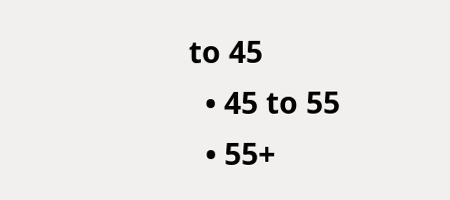to 45
  • 45 to 55
  • 55+